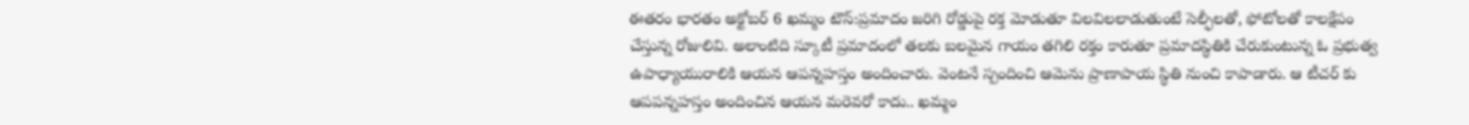ఈతరం భారతం అక్టోబర్ 6 ఖమ్మం టౌన్:ప్రమాదం జరిగి రోడ్డుపై రక్త మోడుతూ విలవిలలాడుతుంటే సెల్ఫీలతో, ఫోటోలతో కాలక్షేపం చేస్తున్న రోజులివి. అలాంటిది స్కూటీ ప్రమాదంలో తలకు బలమైన గాయం తగిలి రక్తం కారుతూ ప్రమాదస్థితికి చేరుకుంటున్న ఓ ప్రభుత్వ ఉపాధ్యాయురాలికి ఆయన ఆపన్నహస్తం అందించారు. వెంటనే స్పందించి ఆమెను ప్రాణాపాయ స్థితి నుంచి కాపాడారు. ఆ టీచర్ కు ఆపపన్నహస్తం అందించిన ఆయన మరెవరో కాదు.. ఖమ్మం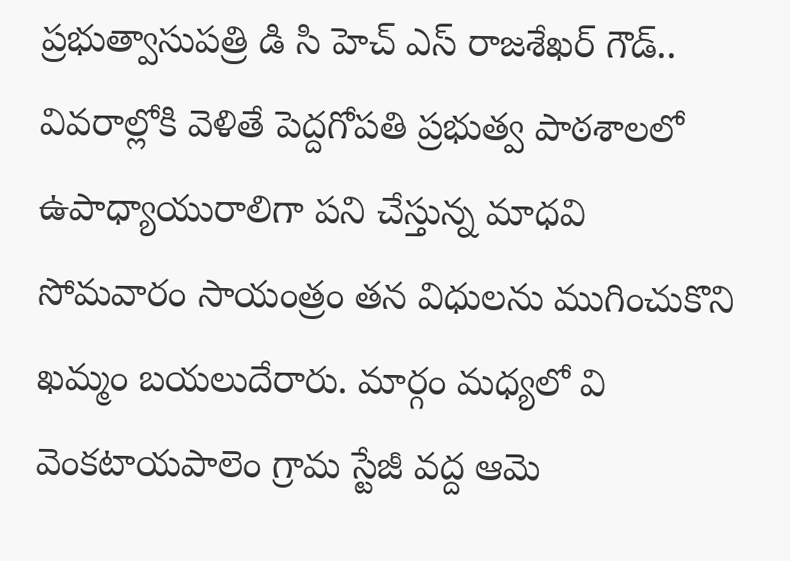ప్రభుత్వాసుపత్రి డి సి హెచ్ ఎస్ రాజశేఖర్ గౌడ్.. వివరాల్లోకి వెళితే పెద్దగోపతి ప్రభుత్వ పాఠశాలలో ఉపాధ్యాయురాలిగా పని చేస్తున్న మాధవి సోమవారం సాయంత్రం తన విధులను ముగించుకొని ఖమ్మం బయలుదేరారు. మార్గం మధ్యలో వి వెంకటాయపాలెం గ్రామ స్టేజీ వద్ద ఆమె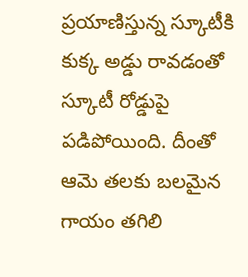ప్రయాణిస్తున్న స్కూటీకి కుక్క అడ్డు రావడంతో స్కూటీ రోడ్డుపై పడిపోయింది. దీంతో ఆమె తలకు బలమైన గాయం తగిలి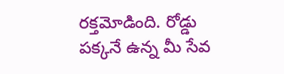రక్తమోడింది. రోడ్డు పక్కనే ఉన్న మీ సేవ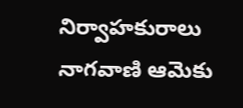నిర్వాహకురాలు నాగవాణి ఆమెకు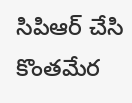సిపిఆర్ చేసి కొంతమేర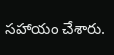సహాయం చేశారు.